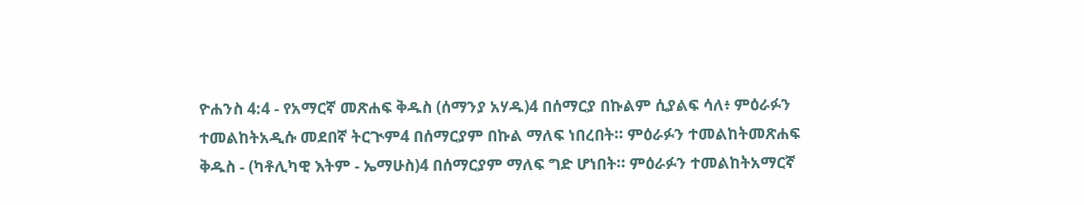ዮሐንስ 4:4 - የአማርኛ መጽሐፍ ቅዱስ (ሰማንያ አሃዱ)4 በሰማርያ በኩልም ሲያልፍ ሳለ፥ ምዕራፉን ተመልከትአዲሱ መደበኛ ትርጒም4 በሰማርያም በኩል ማለፍ ነበረበት። ምዕራፉን ተመልከትመጽሐፍ ቅዱስ - (ካቶሊካዊ እትም - ኤማሁስ)4 በሰማርያም ማለፍ ግድ ሆነበት። ምዕራፉን ተመልከትአማርኛ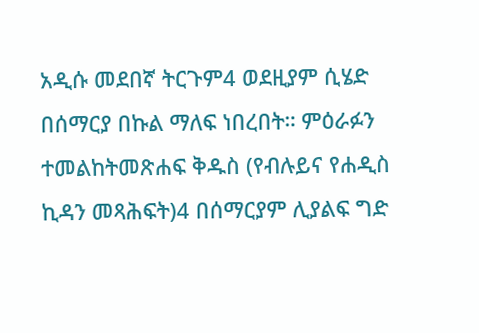አዲሱ መደበኛ ትርጉም4 ወደዚያም ሲሄድ በሰማርያ በኩል ማለፍ ነበረበት። ምዕራፉን ተመልከትመጽሐፍ ቅዱስ (የብሉይና የሐዲስ ኪዳን መጻሕፍት)4 በሰማርያም ሊያልፍ ግድ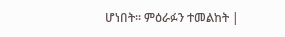ሆነበት። ምዕራፉን ተመልከት |